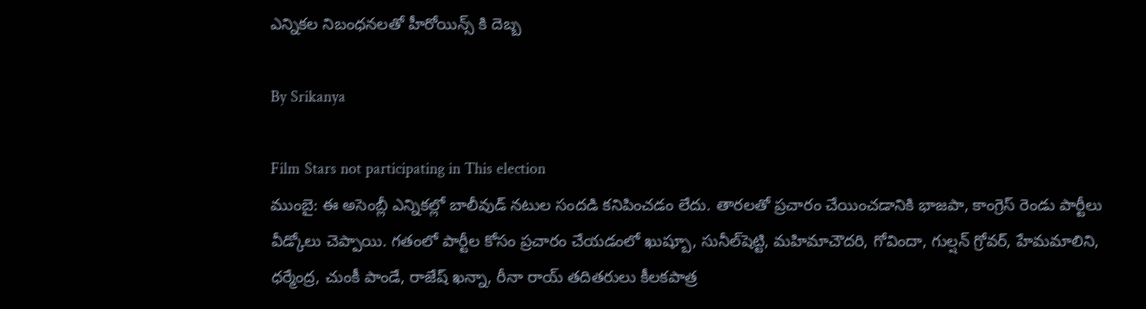ఎన్నికల నిబంధనలతో హీరోయిన్స్ కి దెబ్బ

By Srikanya

Film Stars not participating in This election
ముంబై: ఈ అసెంబ్లీ ఎన్నికల్లో బాలీవుడ్‌ నటుల సందడి కనిపించడం లేదు. తారలతో ప్రచారం చేయించడానికి భాజపా, కాంగ్రెస్‌ రెండు పార్టీలు వీడ్కోలు చెప్పాయి. గతంలో పార్టీల కోసం ప్రచారం చేయడంలో ఖుష్బూ, సునీల్‌షెట్టి, మహిమాచౌదరి, గోవిందా, గుల్షన్‌ గ్రోవర్‌, హేమమాలిని, ధర్మేంద్ర, చుంకీ పాండే, రాజేష్‌ ఖన్నా, రీనా రాయ్‌ తదితరులు కీలకపాత్ర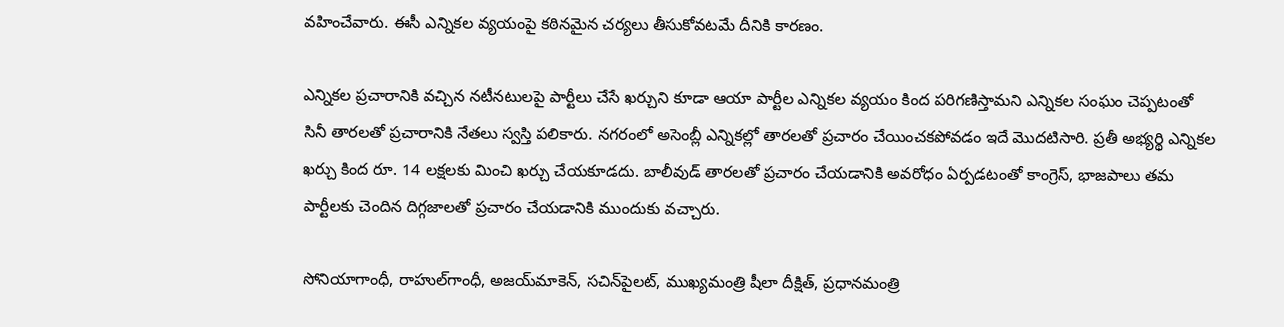వహించేవారు. ఈసీ ఎన్నికల వ్యయంపై కఠినమైన చర్యలు తీసుకోవటమే దీనికి కారణం.

ఎన్నికల ప్రచారానికి వచ్చిన నటీనటులపై పార్టీలు చేసే ఖర్చుని కూడా ఆయా పార్టీల ఎన్నికల వ్యయం కింద పరిగణిస్తామని ఎన్నికల సంఘం చెప్పటంతో సినీ తారలతో ప్రచారానికి నేతలు స్వస్తి పలికారు. నగరంలో అసెంబ్లీ ఎన్నికల్లో తారలతో ప్రచారం చేయించకపోవడం ఇదే మొదటిసారి. ప్రతీ అభ్యర్థి ఎన్నికల ఖర్చు కింద రూ. 14 లక్షలకు మించి ఖర్చు చేయకూడదు. బాలీవుడ్‌ తారలతో ప్రచారం చేయడానికి అవరోధం ఏర్పడటంతో కాంగ్రెస్‌, భాజపాలు తమ పార్టీలకు చెందిన దిగ్గజాలతో ప్రచారం చేయడానికి ముందుకు వచ్చారు.

సోనియాగాంధీ, రాహుల్‌గాంధీ, అజయ్‌మాకెన్‌, సచిన్‌పైలట్‌, ముఖ్యమంత్రి షీలా దీక్షిత్‌, ప్రధానమంత్రి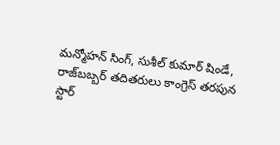మన్మోహన్‌ సింగ్‌, సుశీల్‌ కుమార్‌ షిండే, రాజ్‌బబ్బర్‌ తదితరులు కాంగ్రెస్‌ తరపున స్టార్‌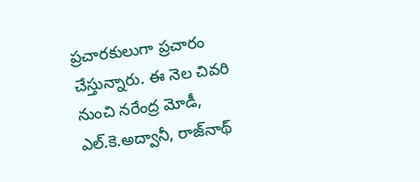ప్రచారకులుగా ప్రచారం చేస్తున్నారు. ఈ నెల చివరి నుంచి నరేంద్ర మోడీ, ఎల్‌.కె.అద్వానీ, రాజ్‌నాథ్‌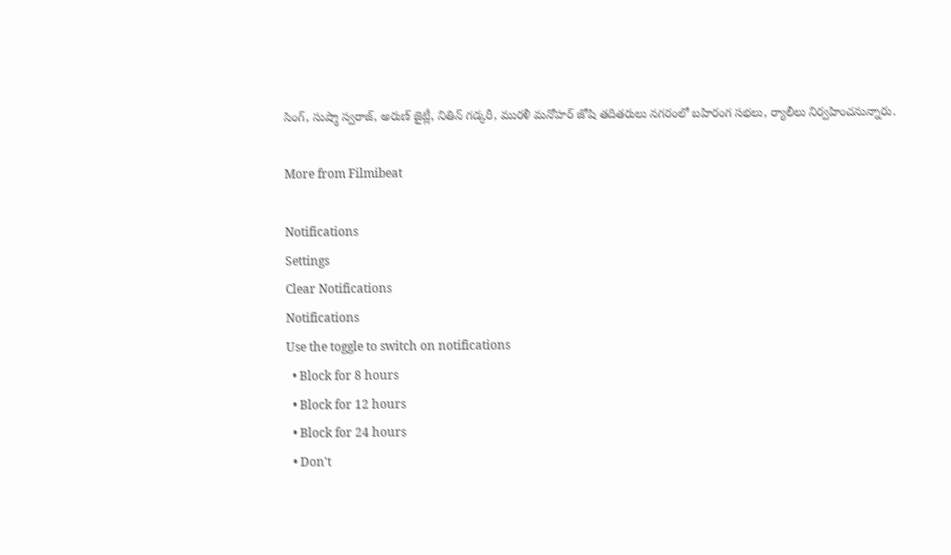సింగ్‌, సుష్మా స్వరాజ్‌, అరుణ్‌ జైట్లీ, నితిన్‌ గడ్కరీ, మురళీ మనోహర్‌ జోషి తదితరులు నగరంలో బహిరంగ సభలు, ర్యాలీలు నిర్వహించనున్నారు.

More from Filmibeat

Notifications
Settings
Clear Notifications
Notifications
Use the toggle to switch on notifications
  • Block for 8 hours
  • Block for 12 hours
  • Block for 24 hours
  • Don't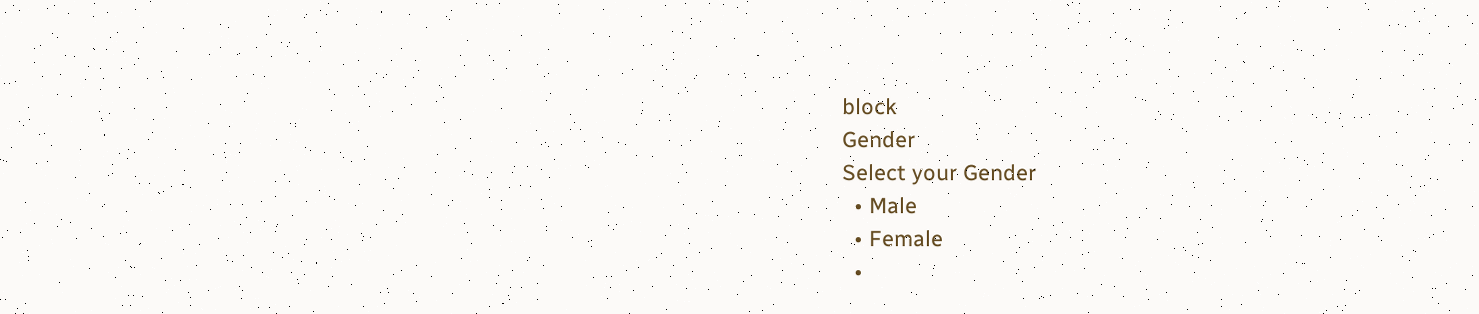block
Gender
Select your Gender
  • Male
  • Female
  •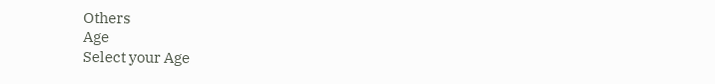Others
Age
Select your Age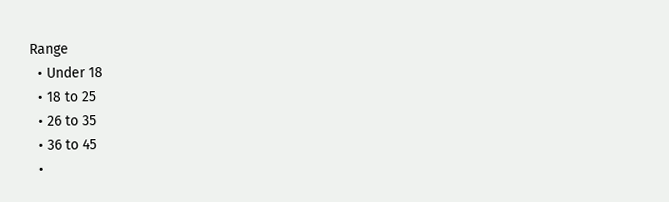Range
  • Under 18
  • 18 to 25
  • 26 to 35
  • 36 to 45
  •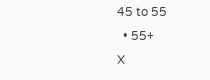45 to 55
  • 55+
X